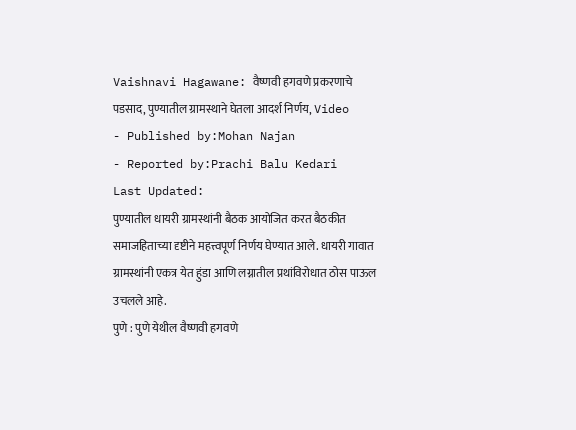Vaishnavi Hagawane: वैष्णवी हगवणे प्रकरणाचे पडसाद, पुण्यातील ग्रामस्थाने घेतला आदर्श निर्णय, Video
- Published by:Mohan Najan
- Reported by:Prachi Balu Kedari
Last Updated:
पुण्यातील धायरी ग्रामस्थांनी बैठक आयोजित करत बैठकीत समाजहिताच्या दृष्टीने महत्त्वपूर्ण निर्णय घेण्यात आले. धायरी गावात ग्रामस्थांनी एकत्र येत हुंडा आणि लग्नातील प्रथांविरोधात ठोस पाऊल उचलले आहे.
पुणे : पुणे येथील वैष्णवी हगवणे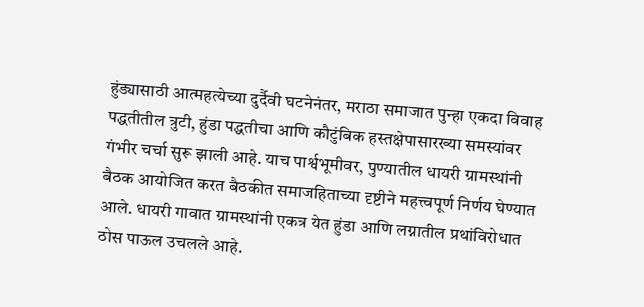हुंड्यासाठी आत्महत्येच्या दुर्दैवी घटनेनंतर, मराठा समाजात पुन्हा एकदा विवाह पद्धतीतील त्रुटी, हुंडा पद्धतीचा आणि कौटुंबिक हस्तक्षेपासारख्या समस्यांवर गंभीर चर्चा सुरू झाली आहे. याच पार्श्वभूमीवर, पुण्यातील धायरी ग्रामस्थांनी बैठक आयोजित करत बैठकीत समाजहिताच्या दृष्टीने महत्त्वपूर्ण निर्णय घेण्यात आले. धायरी गावात ग्रामस्थांनी एकत्र येत हुंडा आणि लग्नातील प्रथांविरोधात ठोस पाऊल उचलले आहे.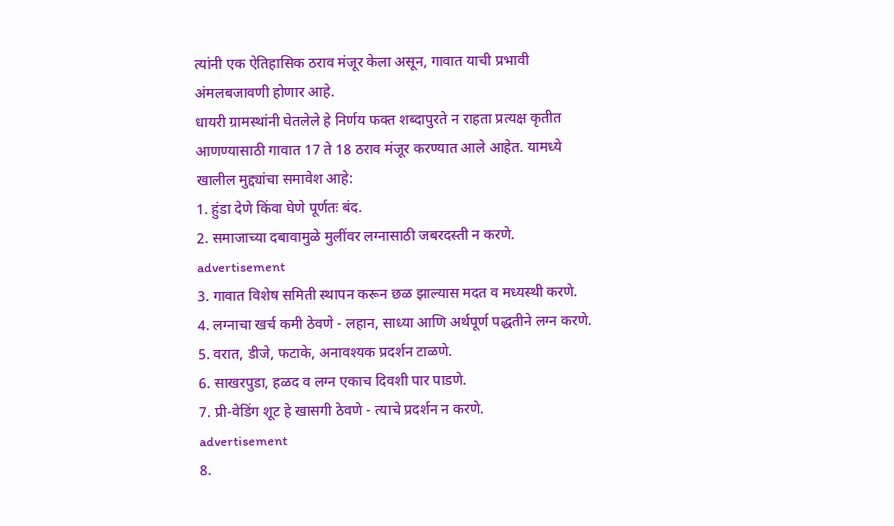त्यांनी एक ऐतिहासिक ठराव मंजूर केला असून, गावात याची प्रभावी अंमलबजावणी होणार आहे.
धायरी ग्रामस्थांनी घेतलेले हे निर्णय फक्त शब्दापुरते न राहता प्रत्यक्ष कृतीत आणण्यासाठी गावात 17 ते 18 ठराव मंजूर करण्यात आले आहेत. यामध्ये खालील मुद्द्यांचा समावेश आहे:
1. हुंडा देणे किंवा घेणे पूर्णतः बंद.
2. समाजाच्या दबावामुळे मुलींवर लग्नासाठी जबरदस्ती न करणे.
advertisement
3. गावात विशेष समिती स्थापन करून छळ झाल्यास मदत व मध्यस्थी करणे.
4. लग्नाचा खर्च कमी ठेवणे - लहान, साध्या आणि अर्थपूर्ण पद्धतीने लग्न करणे.
5. वरात, डीजे, फटाके, अनावश्यक प्रदर्शन टाळणे.
6. साखरपुडा, हळद व लग्न एकाच दिवशी पार पाडणे.
7. प्री-वेडिंग शूट हे खासगी ठेवणे - त्याचे प्रदर्शन न करणे.
advertisement
8.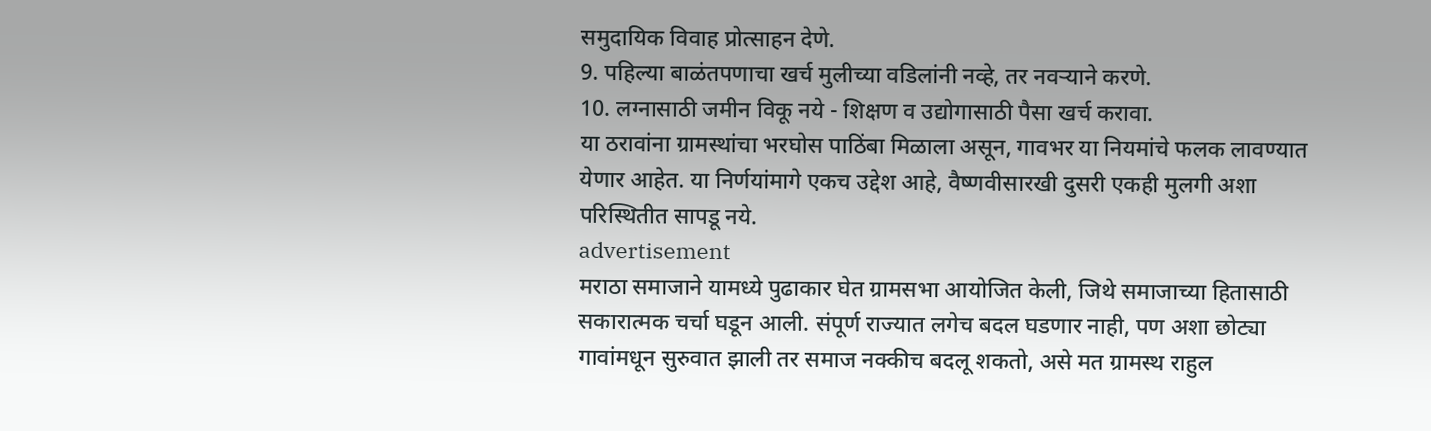समुदायिक विवाह प्रोत्साहन देणे.
9. पहिल्या बाळंतपणाचा खर्च मुलीच्या वडिलांनी नव्हे, तर नवऱ्याने करणे.
10. लग्नासाठी जमीन विकू नये - शिक्षण व उद्योगासाठी पैसा खर्च करावा.
या ठरावांना ग्रामस्थांचा भरघोस पाठिंबा मिळाला असून, गावभर या नियमांचे फलक लावण्यात येणार आहेत. या निर्णयांमागे एकच उद्देश आहे, वैष्णवीसारखी दुसरी एकही मुलगी अशा परिस्थितीत सापडू नये.
advertisement
मराठा समाजाने यामध्ये पुढाकार घेत ग्रामसभा आयोजित केली, जिथे समाजाच्या हितासाठी सकारात्मक चर्चा घडून आली. संपूर्ण राज्यात लगेच बदल घडणार नाही, पण अशा छोट्या गावांमधून सुरुवात झाली तर समाज नक्कीच बदलू शकतो, असे मत ग्रामस्थ राहुल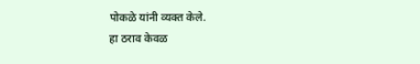पोकळे यांनी व्यक्त केले.
हा ठराव केवळ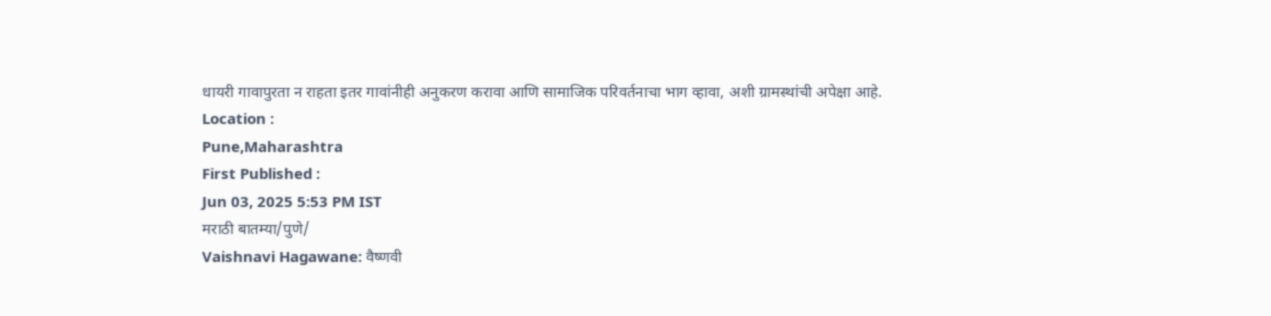धायरी गावापुरता न राहता इतर गावांनीही अनुकरण करावा आणि सामाजिक परिवर्तनाचा भाग व्हावा, अशी ग्रामस्थांची अपेक्षा आहे.
Location :
Pune,Maharashtra
First Published :
Jun 03, 2025 5:53 PM IST
मराठी बातम्या/पुणे/
Vaishnavi Hagawane: वैष्णवी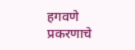हगवणे प्रकरणाचे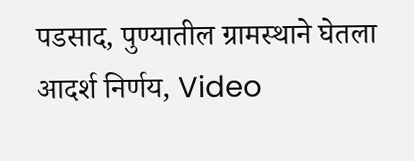पडसाद, पुण्यातील ग्रामस्थाने घेतला आदर्श निर्णय, Video